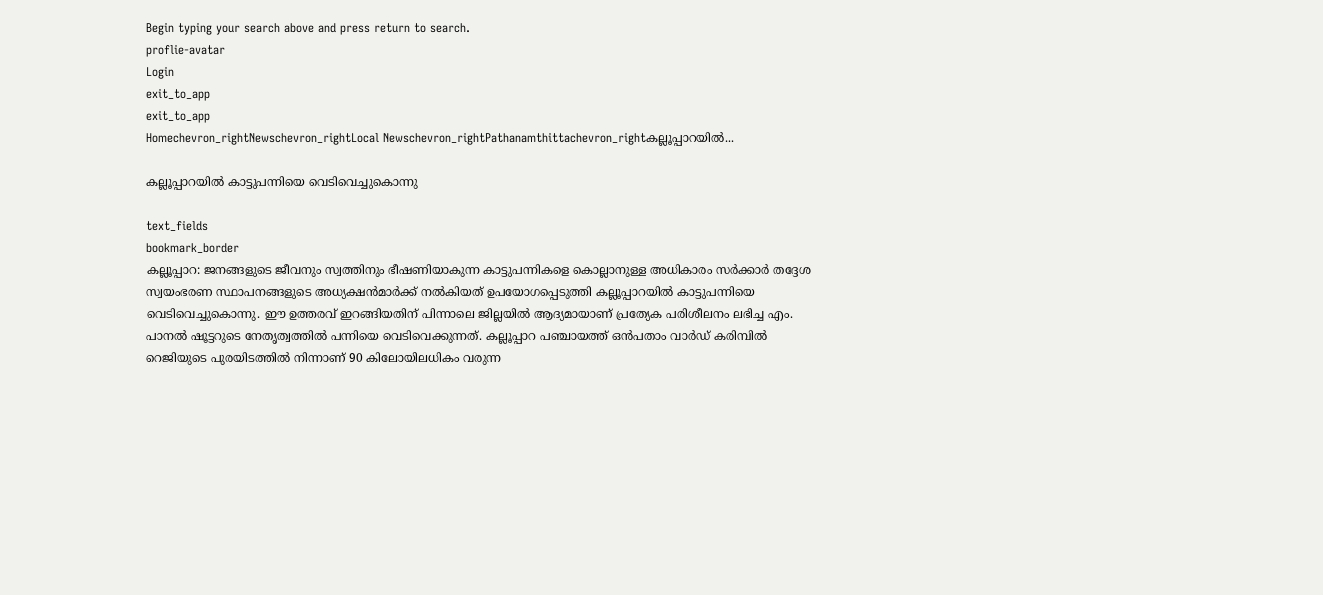Begin typing your search above and press return to search.
proflie-avatar
Login
exit_to_app
exit_to_app
Homechevron_rightNewschevron_rightLocal Newschevron_rightPathanamthittachevron_rightകല്ലൂപ്പാറയില്‍...

കല്ലൂപ്പാറയില്‍ കാട്ടുപന്നിയെ വെടിവെച്ചുകൊന്നു

text_fields
bookmark_border
കല്ലൂപ്പാറ: ജനങ്ങളുടെ ജീവനും സ്വത്തിനും ഭീഷണിയാകുന്ന കാട്ടുപന്നികളെ കൊല്ലാനുള്ള അധികാരം സര്‍ക്കാര്‍ തദ്ദേശ സ്വയംഭരണ സ്ഥാപനങ്ങളുടെ അധ്യക്ഷന്‍മാര്‍ക്ക് നല്‍കിയത് ഉപയോഗപ്പെടുത്തി കല്ലൂപ്പാറയില്‍ കാട്ടുപന്നിയെ വെടിവെച്ചുകൊന്നു. ഈ ഉത്തരവ് ഇറങ്ങിയതിന് പിന്നാലെ ജില്ലയില്‍ ആദ്യമായാണ് പ്രത്യേക പരിശീലനം ലഭിച്ച എം. പാനല്‍ ഷൂട്ടറുടെ നേതൃത്വത്തില്‍ പന്നിയെ വെടിവെക്കുന്നത്. കല്ലൂപ്പാറ പഞ്ചായത്ത് ഒന്‍പതാം വാര്‍ഡ് കരിമ്പില്‍ റെജിയുടെ പുരയിടത്തില്‍ നിന്നാണ് 90 കിലോയിലധികം വരുന്ന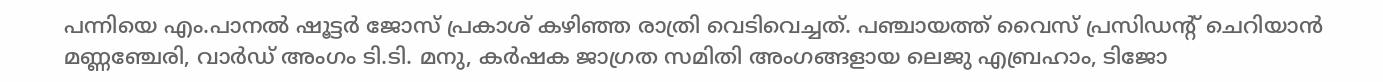പന്നിയെ എം.പാനല്‍ ഷൂട്ടര്‍ ജോസ് പ്രകാശ് കഴിഞ്ഞ രാത്രി വെടിവെച്ചത്. പഞ്ചായത്ത് വൈസ് പ്രസിഡന്‍റ് ചെറിയാന്‍ മണ്ണഞ്ചേരി, വാര്‍ഡ് അംഗം ടി.ടി. മനു, കര്‍ഷക ജാഗ്രത സമിതി അംഗങ്ങളായ ലെജു എബ്രഹാം, ടിജോ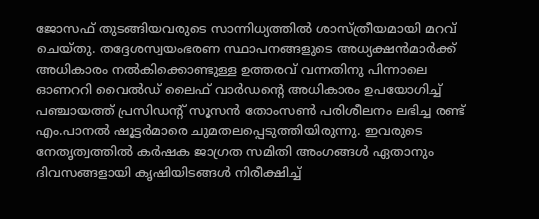ജോസഫ് തുടങ്ങിയവരുടെ സാന്നിധ്യത്തില്‍ ശാസ്ത്രീയമായി മറവ് ചെയ്തു. തദ്ദേശസ്വയംഭരണ സ്ഥാപനങ്ങളുടെ അധ്യക്ഷന്‍മാര്‍ക്ക് അധികാരം നല്‍കിക്കൊണ്ടുള്ള ഉത്തരവ് വന്നതിനു പിന്നാലെ ഓണററി വൈല്‍ഡ് ലൈഫ് വാര്‍ഡന്റെ അധികാരം ഉപയോഗിച്ച് പഞ്ചായത്ത് പ്രസിഡന്റ് സൂസന്‍ തോംസണ്‍ പരിശീലനം ലഭിച്ച രണ്ട് എം.പാനല്‍ ഷൂട്ടര്‍മാരെ ചുമതലപ്പെടുത്തിയിരുന്നു. ഇവരുടെ നേതൃത്വത്തില്‍ കര്‍ഷക ജാഗ്രത സമിതി അംഗങ്ങള്‍ ഏതാനും ദിവസങ്ങളായി കൃഷിയിടങ്ങള്‍ നിരീക്ഷിച്ച്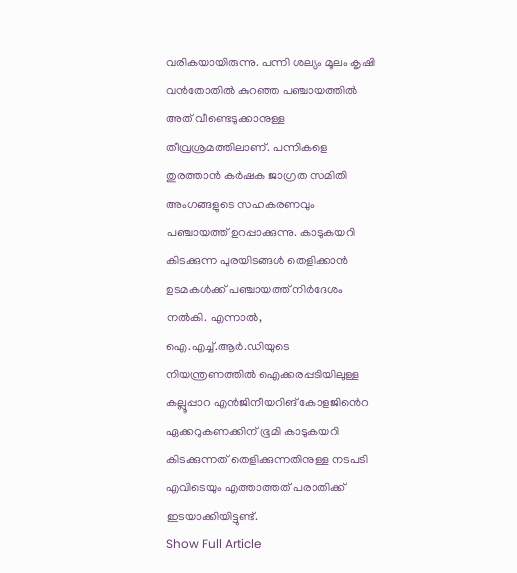വരികയായിരുന്നു. പന്നി ശല്യം മൂലം കൃഷി വന്‍തോതില്‍ കുറഞ്ഞ പഞ്ചായത്തില്‍ അത് വീണ്ടെടുക്കാനുള്ള തീവ്രശ്രമത്തിലാണ്. പന്നികളെ തുരത്താന്‍ കര്‍ഷക ജാഗ്രത സമിതി അംഗങ്ങളുടെ സഹകരണവും പഞ്ചായത്ത് ഉറപ്പാക്കുന്നു. കാടുകയറി കിടക്കുന്ന പുരയിടങ്ങള്‍ തെളിക്കാന്‍ ഉടമകള്‍ക്ക് പഞ്ചായത്ത് നിര്‍ദേശം നല്‍കി. എന്നാല്‍, ഐ.എച്ച്.ആര്‍.ഡിയുടെ നിയന്ത്രണത്തില്‍ ഐക്കരപ്പടിയിലുള്ള കല്ലൂപ്പാറ എൻജിനീയറിങ് കോളജി‍ൻെറ ഏക്കറുകണക്കിന് ഭൂമി കാടുകയറി കിടക്കുന്നത് തെളിക്കുന്നതിനുള്ള നടപടി എവിടെയും എത്താത്തത് പരാതിക്ക് ഇടയാക്കിയിട്ടുണ്ട്.
Show Full Article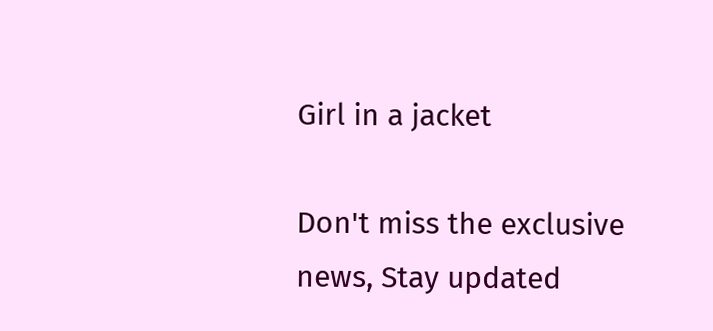Girl in a jacket

Don't miss the exclusive news, Stay updated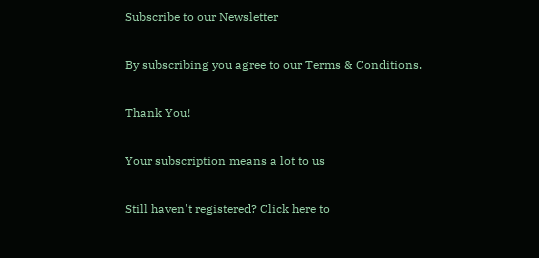Subscribe to our Newsletter

By subscribing you agree to our Terms & Conditions.

Thank You!

Your subscription means a lot to us

Still haven't registered? Click here to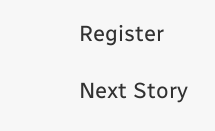Register

Next Story